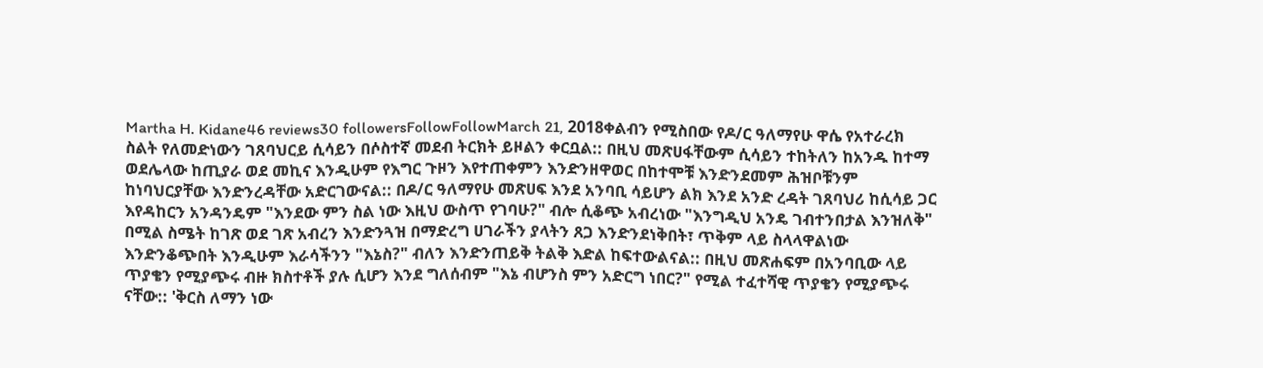Martha H. Kidane46 reviews30 followersFollowFollowMarch 21, 2018ቀልብን የሚስበው የዶ/ር ዓለማየሁ ዋሴ የአተራረክ ስልት የለመድነውን ገጸባህርይ ሲሳይን በሶስተኛ መደብ ትርክት ይዞልን ቀርቧል:: በዚህ መጽሀፋቸውም ሲሳይን ተከትለን ከአንዱ ከተማ ወደሌላው ከጢያራ ወደ መኪና እንዲሁም የእግር ጉዞን እየተጠቀምን እንድንዘዋወር በከተሞቹ እንድንደመም ሕዝቦቹንም ከነባህርያቸው እንድንረዳቸው አድርገውናል:: በዶ/ር ዓለማየሁ መጽሀፍ እንደ አንባቢ ሳይሆን ልክ እንደ አንድ ረዳት ገጸባህሪ ከሲሳይ ጋር እየዳከርን አንዳንዴም "እንደው ምን ስል ነው እዚህ ውስጥ የገባሁ?" ብሎ ሲቆጭ አብረነው "እንግዲህ አንዴ ገብተንበታል እንዝለቅ" በሚል ስሜት ከገጽ ወደ ገጽ አብረን እንድንጓዝ በማድረግ ሀገራችን ያላትን ጸጋ እንድንደነቅበት፣ ጥቅም ላይ ስላላዋልነው እንድንቆጭበት እንዲሁም እራሳችንን "እኔስ?" ብለን እንድንጠይቅ ትልቅ እድል ከፍተውልናል:: በዚህ መጽሐፍም በአንባቢው ላይ ጥያቄን የሚያጭሩ ብዙ ክስተቶች ያሉ ሲሆን እንደ ግለሰብም "እኔ ብሆንስ ምን አድርግ ነበር?" የሚል ተፈተሻዊ ጥያቄን የሚያጭሩ ናቸው:: 'ቅርስ ለማን ነው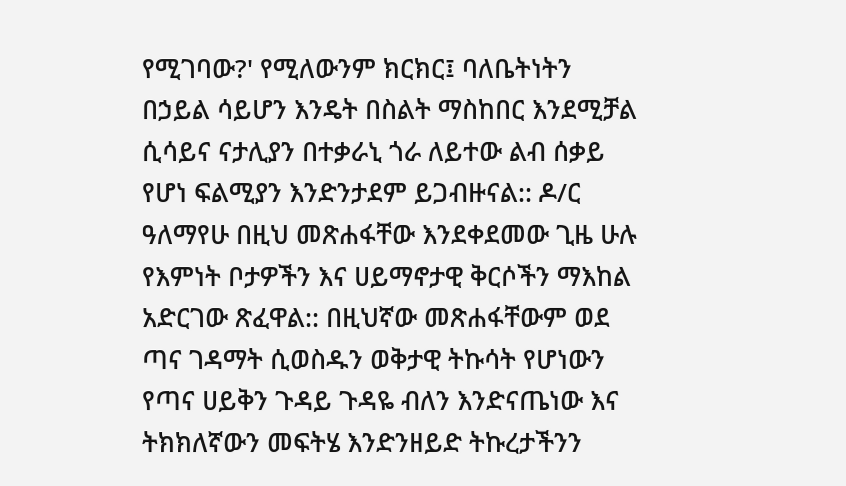የሚገባው?' የሚለውንም ክርክር፤ ባለቤትነትን በኃይል ሳይሆን እንዴት በስልት ማስከበር እንደሚቻል ሲሳይና ናታሊያን በተቃራኒ ጎራ ለይተው ልብ ሰቃይ የሆነ ፍልሚያን እንድንታደም ይጋብዙናል:: ዶ/ር ዓለማየሁ በዚህ መጽሐፋቸው እንደቀደመው ጊዜ ሁሉ የእምነት ቦታዎችን እና ሀይማኖታዊ ቅርሶችን ማእከል አድርገው ጽፈዋል:: በዚህኛው መጽሐፋቸውም ወደ ጣና ገዳማት ሲወስዱን ወቅታዊ ትኩሳት የሆነውን የጣና ሀይቅን ጉዳይ ጉዳዬ ብለን እንድናጤነው እና ትክክለኛውን መፍትሄ እንድንዘይድ ትኩረታችንን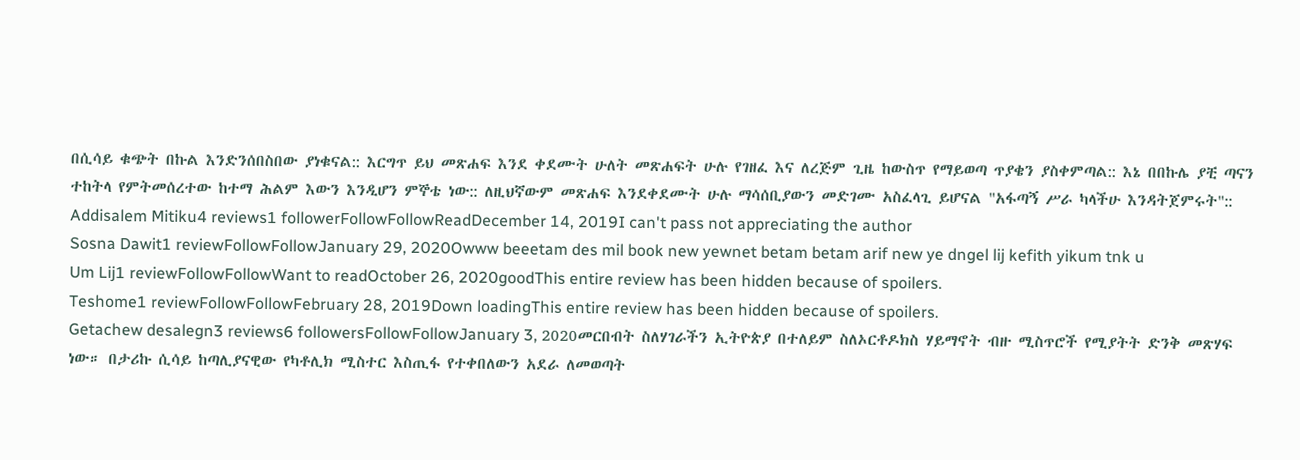በሲሳይ ቁጭት በኩል እንድንሰበስበው ያነቁናል:: እርግጥ ይህ መጽሐፍ እንደ ቀደሙት ሁለት መጽሐፍት ሁሉ የገዘፈ እና ለረጅም ጊዜ ከውስጥ የማይወጣ ጥያቄን ያስቀምጣል:: እኔ በበኩሌ ያቺ ጣናን ተከትላ የምትመሰረተው ከተማ ሕልም እውን እንዲሆን ምኞቴ ነው:: ለዚህኛውም መጽሐፍ እንደቀደሙት ሁሉ ማሳሰቢያውን መድገሙ አስፈላጊ ይሆናል "አፋጣኝ ሥራ ካላችሁ እንዳትጀምሩት"::
Addisalem Mitiku4 reviews1 followerFollowFollowReadDecember 14, 2019I can't pass not appreciating the author
Sosna Dawit1 reviewFollowFollowJanuary 29, 2020Owww beeetam des mil book new yewnet betam betam arif new ye dngel lij kefith yikum tnk u
Um Lij1 reviewFollowFollowWant to readOctober 26, 2020goodThis entire review has been hidden because of spoilers.
Teshome1 reviewFollowFollowFebruary 28, 2019Down loadingThis entire review has been hidden because of spoilers.
Getachew desalegn3 reviews6 followersFollowFollowJanuary 3, 2020መርበብት ስለሃገራችን ኢትዮጵያ በተለይም ስለኦርቶዶክስ ሃይማኖት ብዙ ሚስጥሮች የሚያትት ድንቅ መጽሃፍ ነው። በታሪኩ ሲሳይ ከጣሊያናዊው የካቶሊክ ሚስተር እስጢፋ የተቀበለውን አደራ ለመወጣት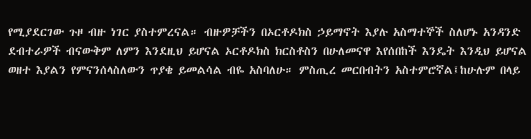የሚያደርገው ጉዞ ብዙ ነገር ያስተምረናል። ብዙዎቻችን በኦርቶዶክስ ኃይማኖት እያሉ አስማተኞች ስለሆኑ አንዳንድ ደብተራዎች ብናውቅም ለምን እንደዚህ ይሆናል ኦርቶዶክስ ክርስቶስን በሁለመናዋ እየሰበከች እንዴት እንዲህ ይሆናል ወዘተ እያልን የምናንሰላስለውን ጥያቄ ይመልሳል ብዬ አስባለሁ። ምስጢረ መርበብትን አስተምሮኛል፤ከሁሉም በላይ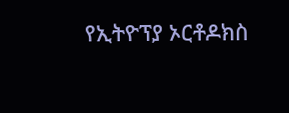የኢትዮፕያ ኦርቶዶክስ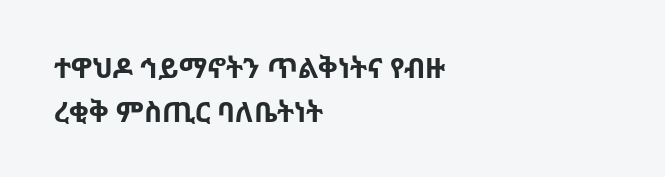ተዋህዶ ኅይማኖትን ጥልቅነትና የብዙ ረቂቅ ምስጢር ባለቤትነት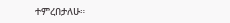ተምረበታለሁ።